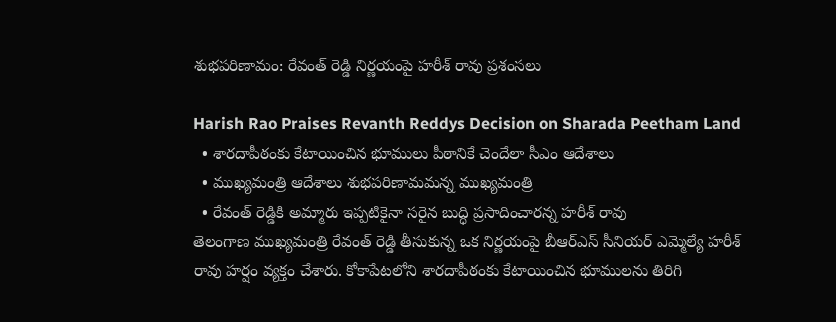శుభపరిణామం: రేవంత్ రెడ్డి నిర్ణయంపై హరీశ్ రావు ప్రశంసలు

Harish Rao Praises Revanth Reddys Decision on Sharada Peetham Land
  • శారదాపీఠంకు కేటాయించిన భూములు పీఠానికే చెందేలా సీఎం ఆదేశాలు
  • ముఖ్యమంత్రి ఆదేశాలు శుభపరిణామమన్న ముఖ్యమంత్రి
  • రేవంత్ రెడ్డికి అమ్మారు ఇప్పటికైనా సరైన బుద్ధి ప్రసాదించారన్న హరీశ్ రావు
తెలంగాణ ముఖ్యమంత్రి రేవంత్ రెడ్డి తీసుకున్న ఒక నిర్ణయంపై బీఆర్ఎస్ సీనియర్ ఎమ్మెల్యే హరీశ్ రావు హర్షం వ్యక్తం చేశారు. కోకాపేటలోని శారదాపీఠంకు కేటాయించిన భూములను తిరిగి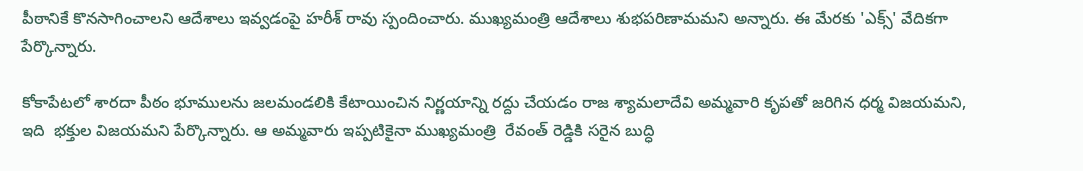పీఠానికే కొనసాగించాలని ఆదేశాలు ఇవ్వడంపై హరీశ్ రావు స్పందించారు. ముఖ్యమంత్రి ఆదేశాలు శుభపరిణామమని అన్నారు. ఈ మేరకు 'ఎక్స్' వేదికగా పేర్కొన్నారు.

కోకాపేటలో శారదా పీఠం భూములను జలమండలికి కేటాయించిన నిర్ణయాన్ని రద్దు చేయడం రాజ శ్యామలాదేవి అమ్మవారి కృపతో జరిగిన ధర్మ విజయమని, ఇది  భక్తుల విజయమని పేర్కొన్నారు. ఆ అమ్మవారు ఇప్పటికైనా ముఖ్యమంత్రి  రేవంత్ రెడ్డికి సరైన బుద్ధి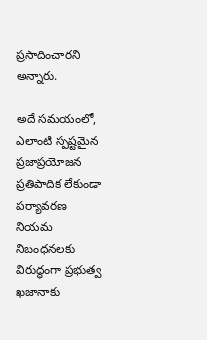ప్రసాదించారని అన్నారు.

అదే సమయంలో, ఎలాంటి స్పష్టమైన ప్రజాప్రయోజన ప్రతిపాదిక లేకుండా పర్యావరణ  నియమ నిబంధనలకు విరుద్ధంగా ప్రభుత్వ  ఖజానాకు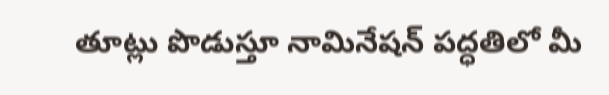తూట్లు పొడుస్తూ నామినేషన్ పద్ధతిలో మీ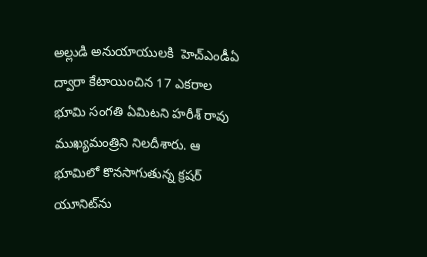అల్లుడి అనుయాయులకి  హెచ్ఎండీఏ ద్వారా కేటాయించిన 17 ఎకరాల భూమి సంగతి ఏమిటని హరీశ్ రావు ముఖ్యమంత్రిని నిలదీశారు. ఆ భూమిలో కొనసాగుతున్న క్రషర్ యూనిట్‌ను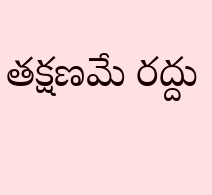తక్షణమే రద్దు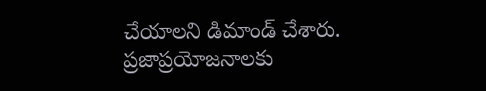చేయాలని డిమాండ్ చేశారు. ప్రజాప్రయోజనాలకు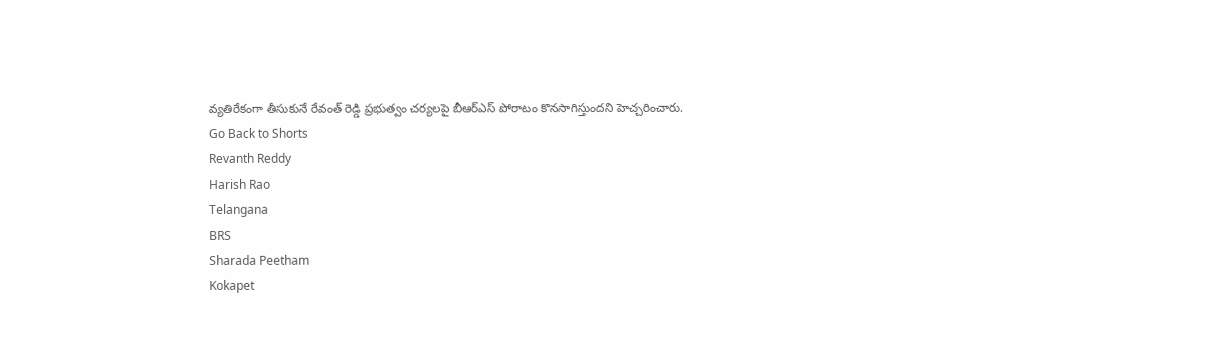వ్యతిరేకంగా తీసుకునే రేవంత్ రెడ్డి ప్రభుత్వం చర్యలపై బీఆర్ఎస్ పోరాటం కొనసాగిస్తుందని హెచ్చరించారు.
Go Back to Shorts
Revanth Reddy
Harish Rao
Telangana
BRS
Sharada Peetham
Kokapet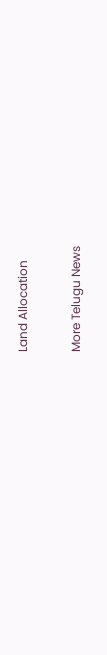Land Allocation

More Telugu News